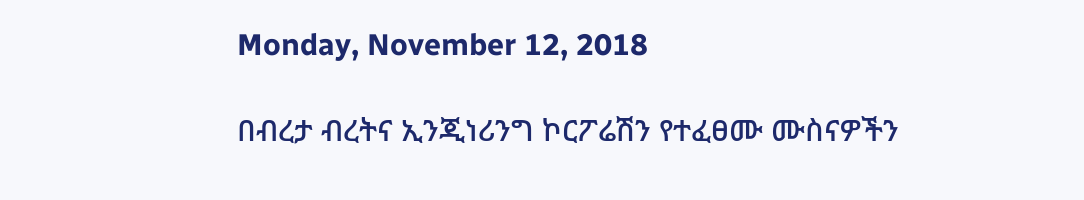Monday, November 12, 2018

በብረታ ብረትና ኢንጂነሪንግ ኮርፖሬሽን የተፈፀሙ ሙስናዎችን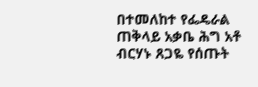በተመለከተ የፌዴራል ጠቅላይ አቃቤ ሕግ አቶ ብርሃኑ ጸጋዬ የሰጡት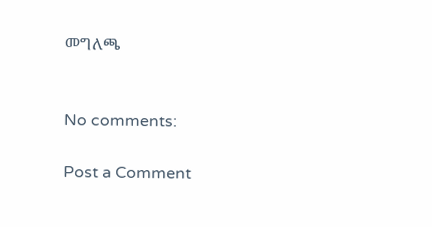መግለጫ


No comments:

Post a Comment